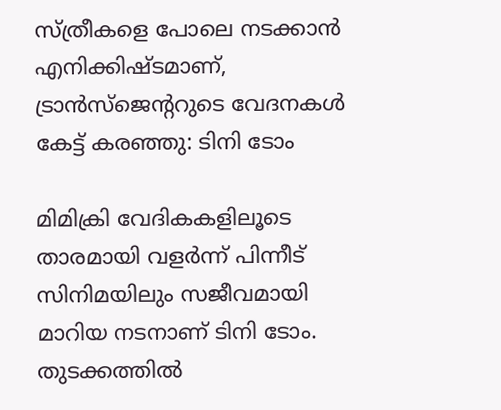സ്ത്രീകളെ പോലെ നടക്കാന്‍ എനിക്കിഷ്ടമാണ്, ട്രാന്‍സ്‌ജെന്ററുടെ വേദനകള്‍ കേട്ട് കരഞ്ഞു: ടിനി ടോം

മിമിക്രി വേദികകളിലൂടെ താരമായി വളര്‍ന്ന് പിന്നീട് സിനിമയിലും സജീവമായി മാറിയ നടനാണ് ടിനി ടോം. തുടക്കത്തില്‍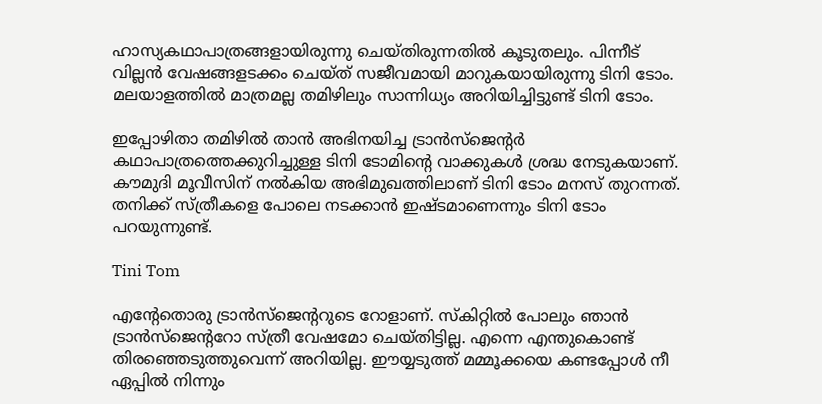ഹാസ്യകഥാപാത്രങ്ങളായിരുന്നു ചെയ്തിരുന്നതില്‍ കൂടുതലും. പിന്നീട് വില്ലന്‍ വേഷങ്ങളടക്കം ചെയ്ത് സജീവമായി മാറുകയായിരുന്നു ടിനി ടോം. മലയാളത്തില്‍ മാത്രമല്ല തമിഴിലും സാന്നിധ്യം അറിയിച്ചിട്ടുണ്ട് ടിനി ടോം.

ഇപ്പോഴിതാ തമിഴില്‍ താന്‍ അഭിനയിച്ച ട്രാന്‍സ്‌ജെന്റര്‍ കഥാപാത്രത്തെക്കുറിച്ചുള്ള ടിനി ടോമിന്റെ വാക്കുകള്‍ ശ്രദ്ധ നേടുകയാണ്. കൗമുദി മൂവീസിന് നല്‍കിയ അഭിമുഖത്തിലാണ് ടിനി ടോം മനസ് തുറന്നത്. തനിക്ക് സ്ത്രീകളെ പോലെ നടക്കാന്‍ ഇഷ്ടമാണെന്നും ടിനി ടോം പറയുന്നുണ്ട്.

Tini Tom

എന്റേതൊരു ട്രാന്‍സ്‌ജെന്ററുടെ റോളാണ്. സ്‌കിറ്റില്‍ പോലും ഞാന്‍ ട്രാന്‍സ്‌ജെന്ററോ സ്ത്രീ വേഷമോ ചെയ്തിട്ടില്ല. എന്നെ എന്തുകൊണ്ട് തിരഞ്ഞെടുത്തുവെന്ന് അറിയില്ല. ഈയ്യടുത്ത് മമ്മൂക്കയെ കണ്ടപ്പോള്‍ നീ ഏപ്പില്‍ നിന്നും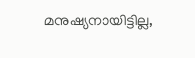മനുഷ്യനായിട്ടില്ല,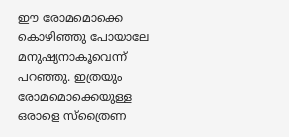ഈ രോമമൊക്കെ കൊഴിഞ്ഞു പോയാലേ മനുഷ്യനാകൂവെന്ന് പറഞ്ഞു. ഇത്രയും രോമമൊക്കെയുള്ള ഒരാളെ സ്‌ത്രൈണ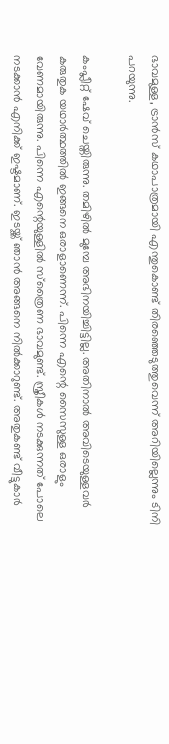ഭാവമുള്ള, ട്രാന്‍സ് കഥാപാത്രമായി എന്തുകൊണ്ട് തിരഞ്ഞെടുത്തുവെന്ന് അറിയില്ലെന്നും ടിനി പറയുന്നു.

കംപ്ലീറ്റ് ഷേവ് ചെയ്തിരുന്നു. തമിഴില്‍ മുമ്പേ അഭിനയിച്ചിട്ടില്ല. അതിനാല്‍ അവിടെയുള്ളവര്‍ കരുതുക യഥാര്‍ത്ഥത്തില്‍ ഇങ്ങനെ ഒരാളാണെന്ന്. പിന്നെ എന്റെ സൈസുള്ള ഒരാളും വേണമായിരുന്നു. പിന്നെ എന്റെയുള്ളില്‍ സ്‌ത്രൈണ ഭാവമുണ്ട്. സ്ത്രീകള്‍ നടക്കുന്നത് പോലെ നടക്കാന്‍ എനിക്ക് ഇഷ്ടമാണ്. ഇടയ്ക്ക് ഞാന്‍ അങ്ങനെ നില്‍ക്കാറുണ്ട്. അതുകണ്ട് വീട്ടുകാര്‍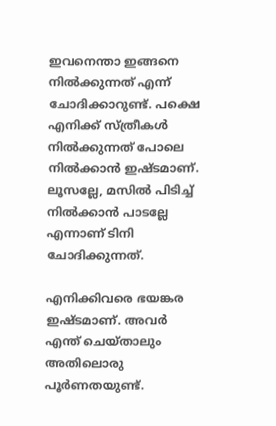ഇവനെന്താ ഇങ്ങനെ നില്‍ക്കുന്നത് എന്ന് ചോദിക്കാറുണ്ട്. പക്ഷെ എനിക്ക് സ്ത്രീകള്‍ നില്‍ക്കുന്നത് പോലെ നില്‍ക്കാന്‍ ഇഷ്ടമാണ്. ലൂസല്ലേ, മസില്‍ പിടിച്ച് നില്‍ക്കാന്‍ പാടല്ലേ എന്നാണ് ടിനി ചോദിക്കുന്നത്.

എനിക്കിവരെ ഭയങ്കര ഇഷ്ടമാണ്. അവര്‍ എന്ത് ചെയ്താലും അതിലൊരു പൂര്‍ണതയുണ്ട്.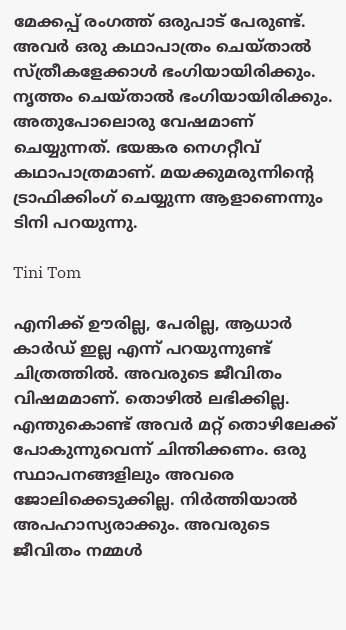മേക്കപ്പ് രംഗത്ത് ഒരുപാട് പേരുണ്ട്. അവര്‍ ഒരു കഥാപാത്രം ചെയ്താല്‍ സ്ത്രീകളേക്കാള്‍ ഭംഗിയായിരിക്കും. നൃത്തം ചെയ്താല്‍ ഭംഗിയായിരിക്കും. അതുപോലൊരു വേഷമാണ് ചെയ്യുന്നത്. ഭയങ്കര നെഗറ്റീവ് കഥാപാത്രമാണ്. മയക്കുമരുന്നിന്റെ ട്രാഫിക്കിംഗ് ചെയ്യുന്ന ആളാണെന്നും ടിനി പറയുന്നു.

Tini Tom

എനിക്ക് ഊരില്ല, പേരില്ല, ആധാര്‍ കാര്‍ഡ് ഇല്ല എന്ന് പറയുന്നുണ്ട് ചിത്രത്തില്‍. അവരുടെ ജീവിതം വിഷമമാണ്. തൊഴില്‍ ലഭിക്കില്ല. എന്തുകൊണ്ട് അവര്‍ മറ്റ് തൊഴിലേക്ക് പോകുന്നുവെന്ന് ചിന്തിക്കണം. ഒരു സ്ഥാപനങ്ങളിലും അവരെ ജോലിക്കെടുക്കില്ല. നിര്‍ത്തിയാല്‍ അപഹാസ്യരാക്കും. അവരുടെ ജീവിതം നമ്മള്‍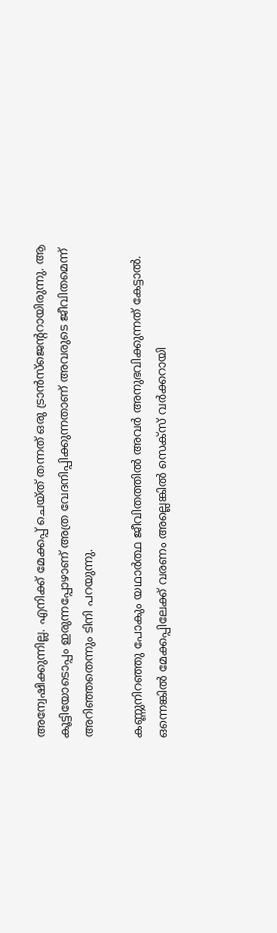അന്വേഷിക്കുന്നില്ല. എനിക്ക് മേക്കപ്പ് ചെയ്ത് തന്നത് ഒരു ട്രാന്‍സ്‌ജെന്ററായിരുന്നു. ആ കൂട്ടിയോടൊപ്പം ഇരുന്നപ്പോഴാണ് അത്ര വേദനിപ്പിക്കുന്നതാണ് അവരുടെ ജീവിതമെന്ന് അറിഞ്ഞതെന്നും ടിനി പറയുന്നു.

കണ്ണുനിറഞ്ഞു പോകും യഥാര്‍ത്ഥ ജീവിതത്തില്‍ അവര്‍ അനുഭവിക്കുന്നത് കേട്ടാല്‍. ഒന്നെങ്കില്‍ മേക്കപ്പിലേക്ക് വരണം അല്ലെങ്കില്‍ സെക്‌സ് വര്‍ക്കറായി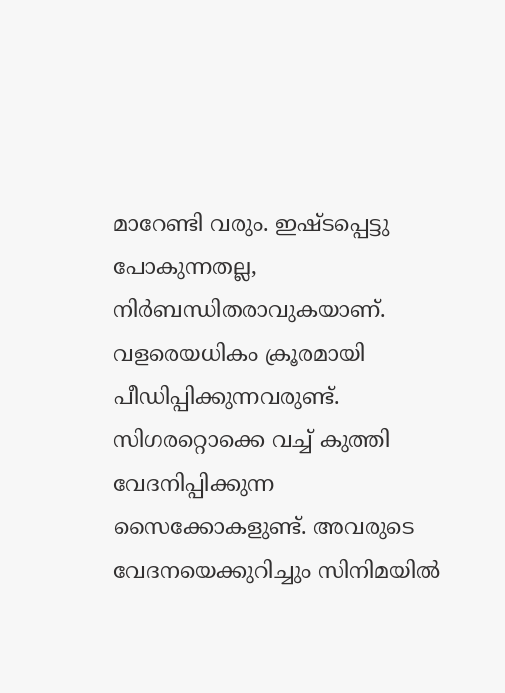മാറേണ്ടി വരും. ഇഷ്ടപ്പെട്ടു പോകുന്നതല്ല, നിര്‍ബന്ധിതരാവുകയാണ്. വളരെയധികം ക്രൂരമായി പീഡിപ്പിക്കുന്നവരുണ്ട്. സിഗരറ്റൊക്കെ വച്ച് കുത്തി വേദനിപ്പിക്കുന്ന സൈക്കോകളുണ്ട്. അവരുടെ വേദനയെക്കുറിച്ചും സിനിമയില്‍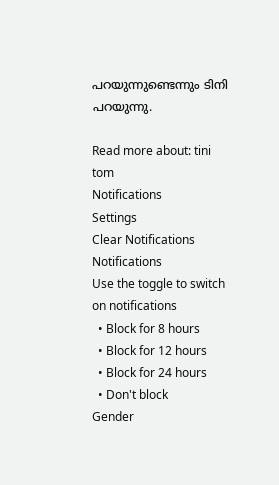പറയുന്നുണ്ടെന്നും ടിനി പറയുന്നു.

Read more about: tini tom
Notifications
Settings
Clear Notifications
Notifications
Use the toggle to switch on notifications
  • Block for 8 hours
  • Block for 12 hours
  • Block for 24 hours
  • Don't block
Gender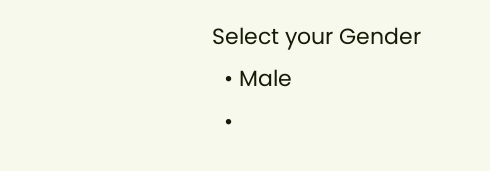Select your Gender
  • Male
  •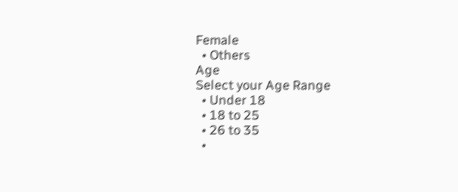Female
  • Others
Age
Select your Age Range
  • Under 18
  • 18 to 25
  • 26 to 35
  •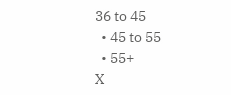36 to 45
  • 45 to 55
  • 55+
X